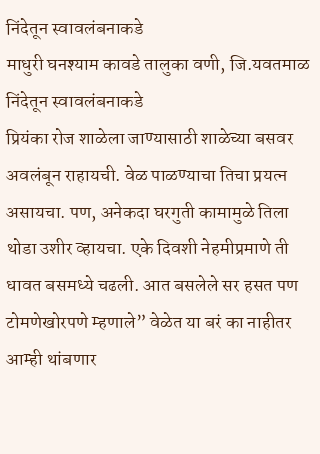निंदेतून स्वावलंबनाकडे
माधुरी घनश्याम कावडे तालुका वणी, जि.यवतमाळ
निंदेतून स्वावलंबनाकडे
प्रियंका रोज शाळेला जाण्यासाठी शाळेच्या बसवर अवलंबून राहायची. वेळ पाळण्याचा तिचा प्रयत्न असायचा. पण, अनेकदा घरगुती कामामुळे तिला थोडा उशीर व्हायचा. एके दिवशी नेहमीप्रमाणे ती धावत बसमध्ये चढली. आत बसलेले सर हसत पण टोमणेखोरपणे म्हणाले” वेळेत या बरं का नाहीतर आम्ही थांबणार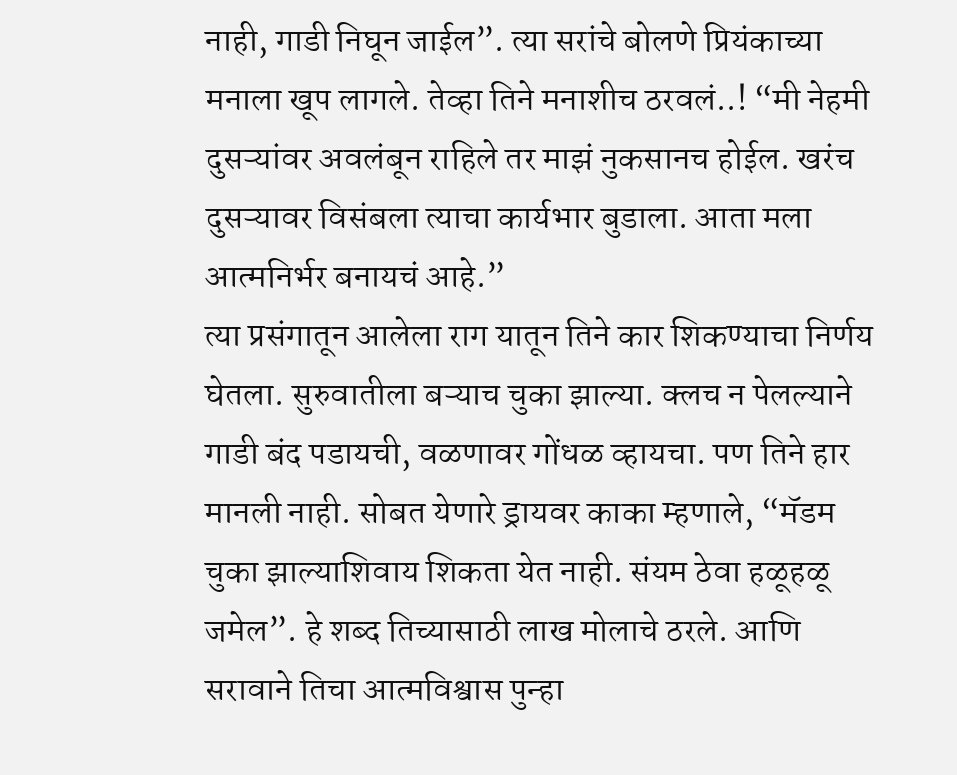नाही, गाडी निघून जाईल”. त्या सरांचे बोलणे प्रियंकाच्या मनाला खूप लागले. तेव्हा तिने मनाशीच ठरवलं..! “मी नेहमी दुसऱ्यांवर अवलंबून राहिले तर माझं नुकसानच होईल. खरंच दुसऱ्यावर विसंबला त्याचा कार्यभार बुडाला. आता मला आत्मनिर्भर बनायचं आहे.”
त्या प्रसंगातून आलेला राग यातून तिने कार शिकण्याचा निर्णय घेतला. सुरुवातीला बऱ्याच चुका झाल्या. क्लच न पेलल्याने गाडी बंद पडायची, वळणावर गोंधळ व्हायचा. पण तिने हार मानली नाही. सोबत येणारे ड्रायवर काका म्हणाले, “मॅडम चुका झाल्याशिवाय शिकता येत नाही. संयम ठेवा हळूहळू जमेल”. हे शब्द तिच्यासाठी लाख मोलाचे ठरले. आणि सरावाने तिचा आत्मविश्वास पुन्हा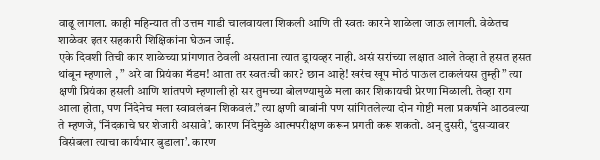वाढू लागला. काही महिन्यात ती उत्तम गाडी चालवायला शिकली आणि ती स्वतः कारने शाळेला जाऊ लागली. वेळेतच शाळेवर इतर सहकारी शिक्षिकांना घेऊन जाई.
एके दिवशी तिची कार शाळेच्या प्रांगणात ठेवली असताना त्यात ड्रायव्हर नाही. असं सरांच्या लक्षात आले तेव्हा ते हसत हसत थांबून म्हणाले , ” अरे वा प्रियंका मॅडम! आता तर स्वतःची कार? छान आहे! खरंच खूप मोठं पाऊल टाकलंयस तुम्ही ” त्या क्षणी प्रियंका हसली आणि शांतपणे म्हणाली हो सर तुमच्या बोलण्यामुळे मला कार शिकायची प्रेरणा मिळाली. तेव्हा राग आला होता, पण निंदेनेच मला स्वावलंबन शिकवलं.” त्या क्षणी बाबांनी पण सांगितलेल्या दोन गोष्टी मला प्रकर्षाने आठवल्या ते म्हणजे, ‘निंदकाचे घर शेजारी असावे’. कारण निंदेमुळे आत्मपरीक्षण करून प्रगती करू शकतो. अन् दुसरी, ‘दुसऱ्यावर विसंबला त्याचा कार्यभार बुडाला’. कारण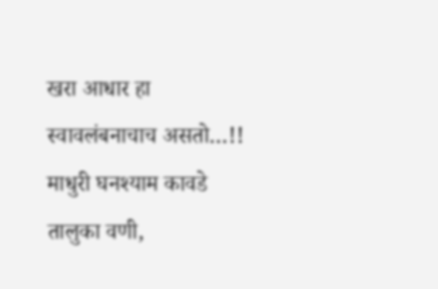खरा आधार हा स्वावलंबनाचाच असतो…!!
माधुरी घनश्याम कावडे
तालुका वणी,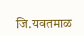जि.यवतमाळ